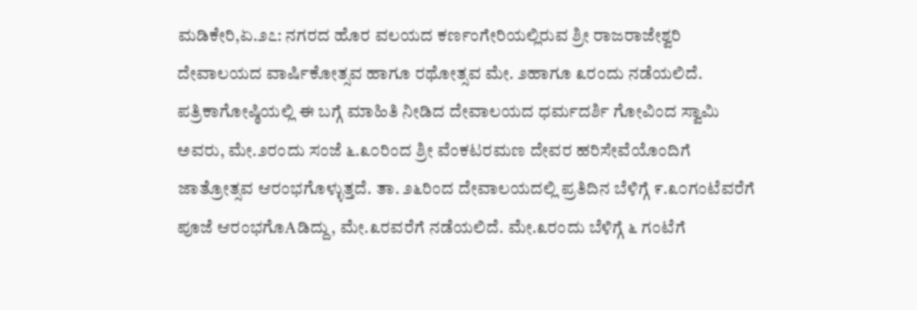ಮಡಿಕೇರಿ,ಏ.೨೭: ನಗರದ ಹೊರ ವಲಯದ ಕರ್ಣಂಗೇರಿಯಲ್ಲಿರುವ ಶ್ರೀ ರಾಜರಾಜೇಶ್ವರಿ ದೇವಾಲಯದ ವಾರ್ಷಿಕೋತ್ಸವ ಹಾಗೂ ರಥೋತ್ಸವ ಮೇ. ೨ಹಾಗೂ ೩ರಂದು ನಡೆಯಲಿದೆ.
ಪತ್ರಿಕಾಗೋಷ್ಠಿಯಲ್ಲಿ ಈ ಬಗ್ಗೆ ಮಾಹಿತಿ ನೀಡಿದ ದೇವಾಲಯದ ಧರ್ಮದರ್ಶಿ ಗೋವಿಂದ ಸ್ವಾಮಿ ಅವರು, ಮೇ.೨ರಂದು ಸಂಜೆ ೬.೩೦ರಿಂದ ಶ್ರೀ ವೆಂಕಟರಮಣ ದೇವರ ಹರಿಸೇವೆಯೊಂದಿಗೆ ಜಾತ್ರೋತ್ಸವ ಆರಂಭಗೊಳ್ಳುತ್ತದೆ. ತಾ. ೨೬ರಿಂದ ದೇವಾಲಯದಲ್ಲಿ ಪ್ರತಿದಿನ ಬೆಳಿಗ್ಗೆ ೯.೩೦ಗಂಟೆವರೆಗೆ ಪೂಜೆ ಆರಂಭಗೊAಡಿದ್ದು, ಮೇ.೩ರವರೆಗೆ ನಡೆಯಲಿದೆ. ಮೇ.೩ರಂದು ಬೆಳಿಗ್ಗೆ ೬ ಗಂಟೆಗೆ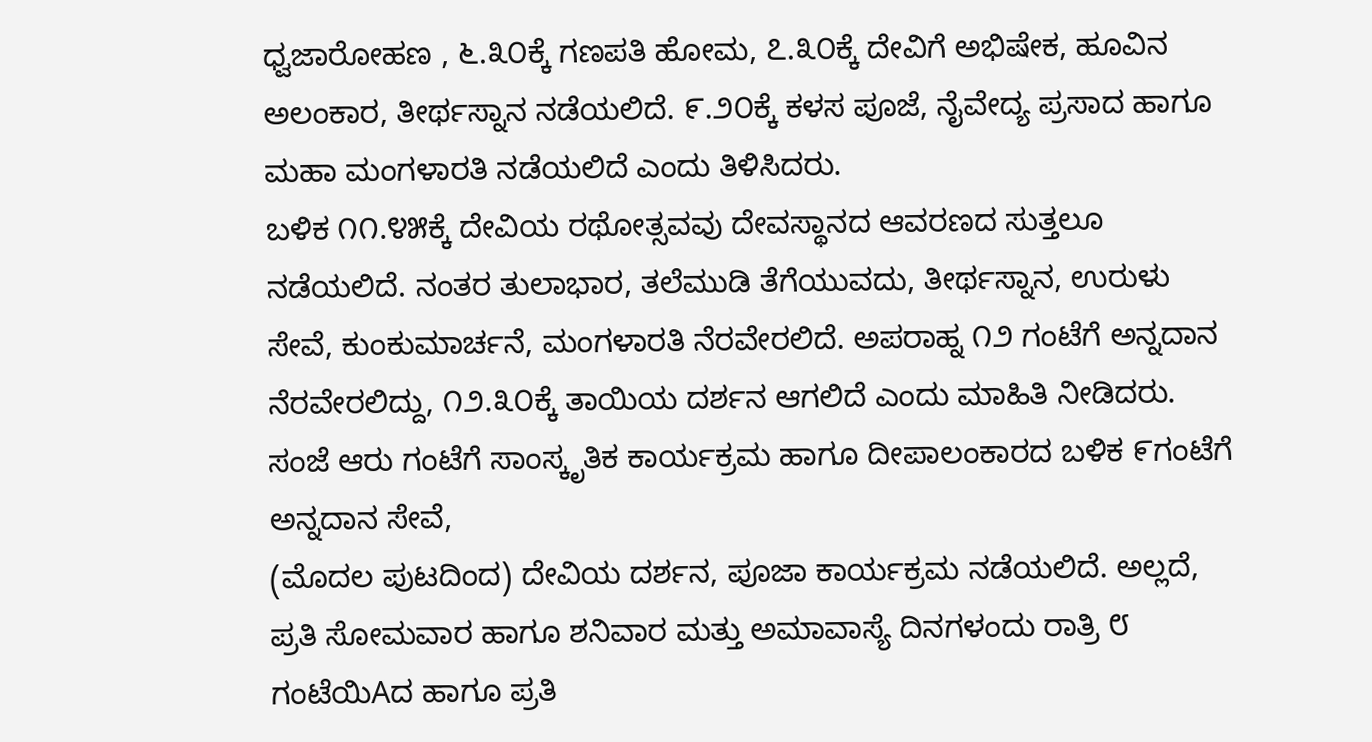ಧ್ವಜಾರೋಹಣ , ೬.೩೦ಕ್ಕೆ ಗಣಪತಿ ಹೋಮ, ೭.೩೦ಕ್ಕೆ ದೇವಿಗೆ ಅಭಿಷೇಕ, ಹೂವಿನ ಅಲಂಕಾರ, ತೀರ್ಥಸ್ನಾನ ನಡೆಯಲಿದೆ. ೯.೨೦ಕ್ಕೆ ಕಳಸ ಪೂಜೆ, ನೈವೇದ್ಯ ಪ್ರಸಾದ ಹಾಗೂ ಮಹಾ ಮಂಗಳಾರತಿ ನಡೆಯಲಿದೆ ಎಂದು ತಿಳಿಸಿದರು.
ಬಳಿಕ ೧೧.೪೫ಕ್ಕೆ ದೇವಿಯ ರಥೋತ್ಸವವು ದೇವಸ್ಥಾನದ ಆವರಣದ ಸುತ್ತಲೂ ನಡೆಯಲಿದೆ. ನಂತರ ತುಲಾಭಾರ, ತಲೆಮುಡಿ ತೆಗೆಯುವದು, ತೀರ್ಥಸ್ನಾನ, ಉರುಳು ಸೇವೆ, ಕುಂಕುಮಾರ್ಚನೆ, ಮಂಗಳಾರತಿ ನೆರವೇರಲಿದೆ. ಅಪರಾಹ್ನ ೧೨ ಗಂಟೆಗೆ ಅನ್ನದಾನ ನೆರವೇರಲಿದ್ದು, ೧೨.೩೦ಕ್ಕೆ ತಾಯಿಯ ದರ್ಶನ ಆಗಲಿದೆ ಎಂದು ಮಾಹಿತಿ ನೀಡಿದರು.
ಸಂಜೆ ಆರು ಗಂಟೆಗೆ ಸಾಂಸ್ಕೃತಿಕ ಕಾರ್ಯಕ್ರಮ ಹಾಗೂ ದೀಪಾಲಂಕಾರದ ಬಳಿಕ ೯ಗಂಟೆಗೆ ಅನ್ನದಾನ ಸೇವೆ,
(ಮೊದಲ ಪುಟದಿಂದ) ದೇವಿಯ ದರ್ಶನ, ಪೂಜಾ ಕಾರ್ಯಕ್ರಮ ನಡೆಯಲಿದೆ. ಅಲ್ಲದೆ, ಪ್ರತಿ ಸೋಮವಾರ ಹಾಗೂ ಶನಿವಾರ ಮತ್ತು ಅಮಾವಾಸ್ಯೆ ದಿನಗಳಂದು ರಾತ್ರಿ ೮ ಗಂಟೆಯಿAದ ಹಾಗೂ ಪ್ರತಿ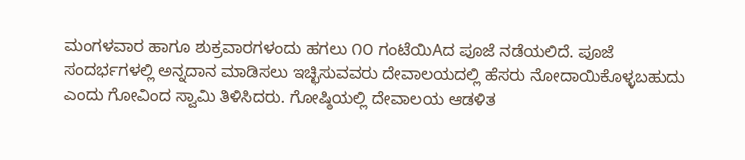ಮಂಗಳವಾರ ಹಾಗೂ ಶುಕ್ರವಾರಗಳಂದು ಹಗಲು ೧೦ ಗಂಟೆಯಿAದ ಪೂಜೆ ನಡೆಯಲಿದೆ. ಪೂಜೆ ಸಂದರ್ಭಗಳಲ್ಲಿ ಅನ್ನದಾನ ಮಾಡಿಸಲು ಇಚ್ಛಿಸುವವರು ದೇವಾಲಯದಲ್ಲಿ ಹೆಸರು ನೋದಾಯಿಕೊಳ್ಳಬಹುದು ಎಂದು ಗೋವಿಂದ ಸ್ವಾಮಿ ತಿಳಿಸಿದರು. ಗೋಷ್ಠಿಯಲ್ಲಿ ದೇವಾಲಯ ಆಡಳಿತ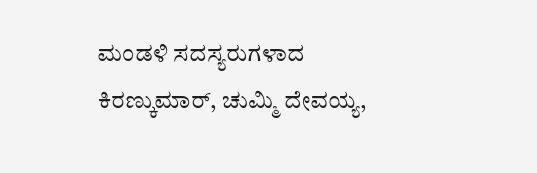ಮಂಡಳಿ ಸದಸ್ಯರುಗಳಾದ ಕಿರಣ್ಕುಮಾರ್, ಚುಮ್ಮಿ ದೇವಯ್ಯ,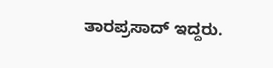ತಾರಪ್ರಸಾದ್ ಇದ್ದರು.